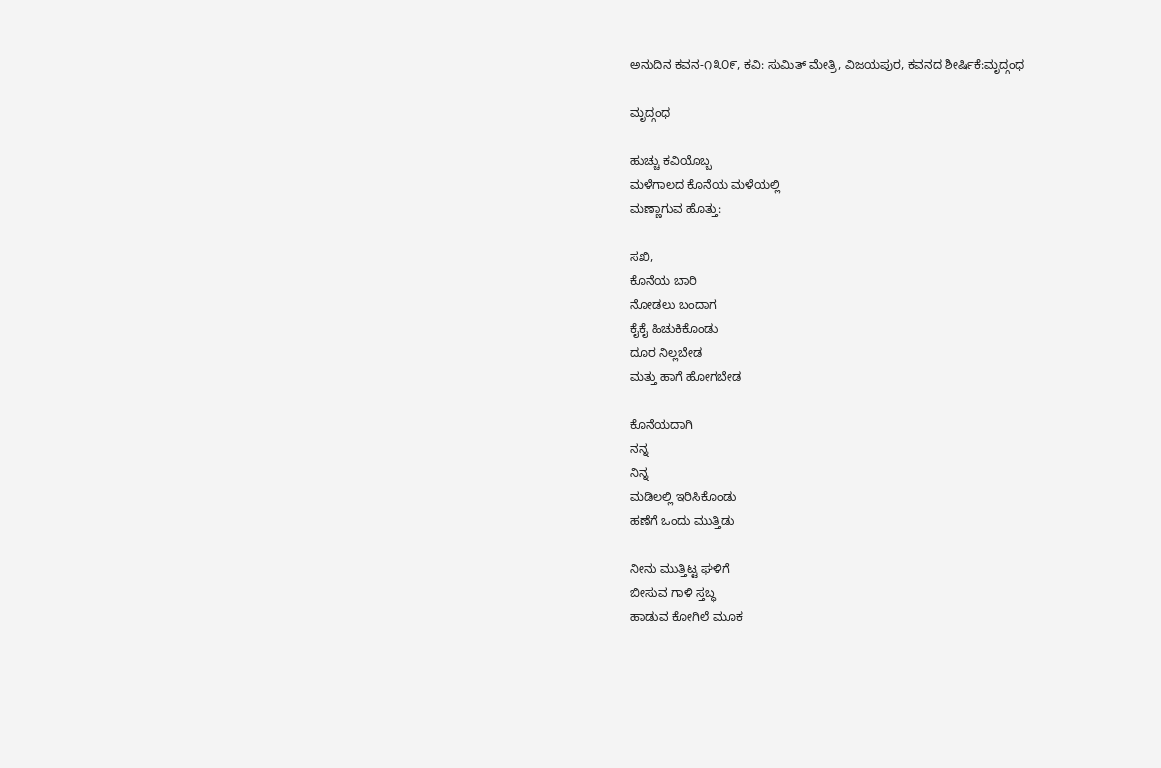ಅನುದಿನ ಕವನ-೧೩೦೯, ಕವಿ: ಸುಮಿತ್ ಮೇತ್ರಿ, ವಿಜಯಪುರ, ಕವನದ ಶೀರ್ಷಿಕೆ:ಮೃದ್ಗಂಧ

ಮೃದ್ಗಂಧ

ಹುಚ್ಚು ಕವಿಯೊಬ್ಬ
ಮಳೆಗಾಲದ ಕೊನೆಯ ಮಳೆಯಲ್ಲಿ
ಮಣ್ಣಾಗುವ ಹೊತ್ತು:

ಸಖಿ,
ಕೊನೆಯ ಬಾರಿ
ನೋಡಲು ಬಂದಾಗ
ಕೈಕೈ ಹಿಚುಕಿಕೊಂಡು
ದೂರ ನಿಲ್ಲಬೇಡ
ಮತ್ತು ಹಾಗೆ ಹೋಗಬೇಡ

ಕೊನೆಯದಾಗಿ
ನನ್ನ
ನಿನ್ನ
ಮಡಿಲಲ್ಲಿ ಇರಿಸಿಕೊಂಡು
ಹಣೆಗೆ ಒಂದು ಮುತ್ತಿಡು

ನೀನು ಮುತ್ತಿಟ್ಟ ಘಳಿಗೆ
ಬೀಸುವ ಗಾಳಿ ಸ್ತಬ್ಧ
ಹಾಡುವ ಕೋಗಿಲೆ ಮೂಕ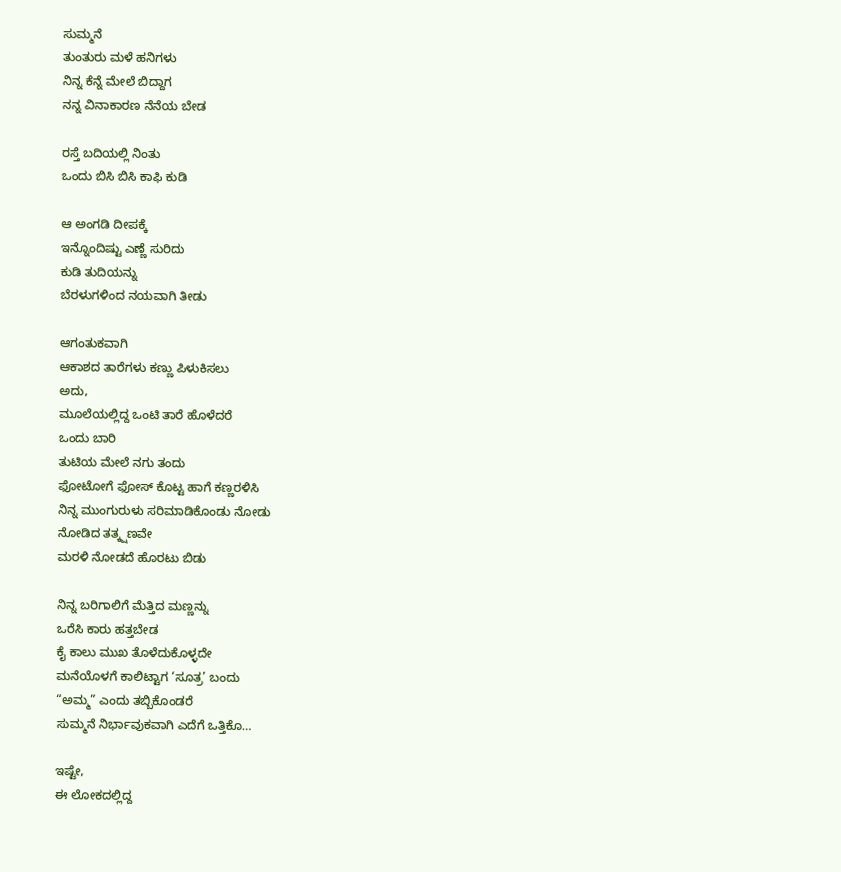ಸುಮ್ಮನೆ
ತುಂತುರು ಮಳೆ ಹನಿಗಳು
ನಿನ್ನ ಕೆನ್ನೆ ಮೇಲೆ ಬಿದ್ದಾಗ
ನನ್ನ ವಿನಾಕಾರಣ ನೆನೆಯ ಬೇಡ

ರಸ್ತೆ ಬದಿಯಲ್ಲಿ ನಿಂತು
ಒಂದು ಬಿಸಿ ಬಿಸಿ ಕಾಫಿ ಕುಡಿ

ಆ ಅಂಗಡಿ ದೀಪಕ್ಕೆ
ಇನ್ನೊಂದಿಷ್ಟು ಎಣ್ಣೆ ಸುರಿದು
ಕುಡಿ ತುದಿಯನ್ನು
ಬೆರಳುಗಳಿಂದ ನಯವಾಗಿ ತೀಡು

ಆಗಂತುಕವಾಗಿ
ಆಕಾಶದ ತಾರೆಗಳು ಕಣ್ಣು ಪಿಳುಕಿಸಲು
ಅದು,
ಮೂಲೆಯಲ್ಲಿದ್ದ ಒಂಟಿ ತಾರೆ ಹೊಳೆದರೆ
ಒಂದು ಬಾರಿ
ತುಟಿಯ ಮೇಲೆ ನಗು ತಂದು
ಫೋಟೋಗೆ ಫೋಸ್ ಕೊಟ್ಟ ಹಾಗೆ ಕಣ್ಣರಳಿಸಿ
ನಿನ್ನ ಮುಂಗುರುಳು ಸರಿಮಾಡಿಕೊಂಡು ನೋಡು
ನೋಡಿದ ತತ್ಕ್ಷಣವೇ
ಮರಳಿ ನೋಡದೆ ಹೊರಟು ಬಿಡು

ನಿನ್ನ ಬರಿಗಾಲಿಗೆ ಮೆತ್ತಿದ ಮಣ್ಣನ್ನು
ಒರೆಸಿ ಕಾರು ಹತ್ತಬೇಡ
ಕೈ ಕಾಲು ಮುಖ ತೊಳೆದುಕೊಳ್ಳದೇ
ಮನೆಯೊಳಗೆ ಕಾಲಿಟ್ಟಾಗ ‘ಸೂತ್ರ’ ಬಂದು
“ಅಮ್ಮ” ಎಂದು ತಬ್ಬಿಕೊಂಡರೆ
ಸುಮ್ಮನೆ ನಿರ್ಭಾವುಕವಾಗಿ ಎದೆಗೆ ಒತ್ತಿಕೊ…

ಇಷ್ಟೇ,
ಈ ಲೋಕದಲ್ಲಿದ್ದ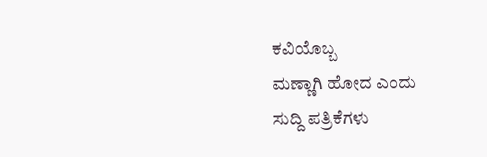ಕವಿಯೊಬ್ಬ
ಮಣ್ಣಾಗಿ ಹೋದ ಎಂದು
ಸುದ್ದಿ ಪತ್ರಿಕೆಗಳು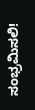ಸಂಭ್ರಮಿಸಲಿ!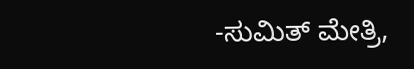-ಸುಮಿತ್ ಮೇತ್ರಿ,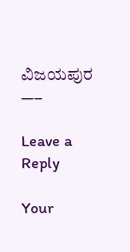ವಿಜಯಪುರ
—–

Leave a Reply

Your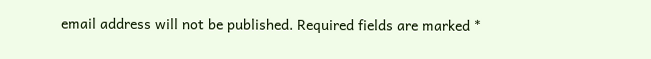email address will not be published. Required fields are marked *